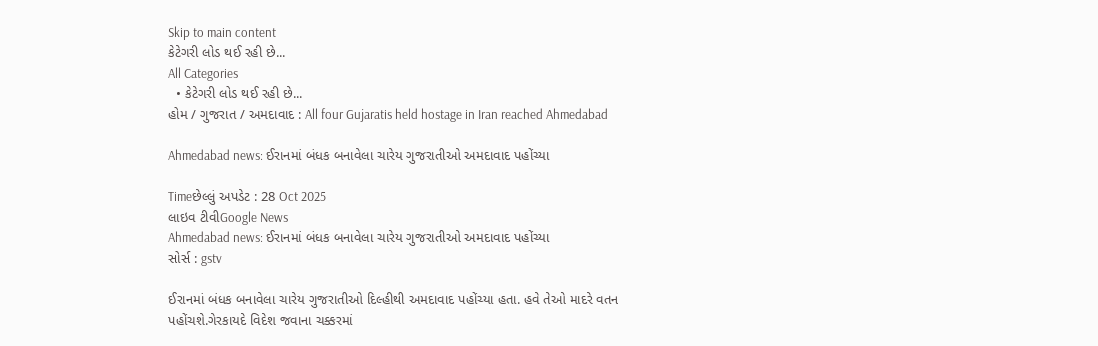Skip to main content
કેટેગરી લોડ થઈ રહી છે...
All Categories
  • કેટેગરી લોડ થઈ રહી છે...
હોમ / ગુજરાત / અમદાવાદ : All four Gujaratis held hostage in Iran reached Ahmedabad

Ahmedabad news: ઈરાનમાં બંધક બનાવેલા ચારેય ગુજરાતીઓ અમદાવાદ પહોંચ્યા

Timeછેલ્લું અપડેટ : 28 Oct 2025
લાઇવ ટીવીGoogle News
Ahmedabad news: ઈરાનમાં બંધક બનાવેલા ચારેય ગુજરાતીઓ અમદાવાદ પહોંચ્યા
સોર્સ : gstv

ઈરાનમાં બંધક બનાવેલા ચારેય ગુજરાતીઓ દિલ્હીથી અમદાવાદ પહોંચ્યા હતા. હવે તેઓ માદરે વતન પહોંચશે.ગેરકાયદે વિદેશ જવાના ચક્કરમાં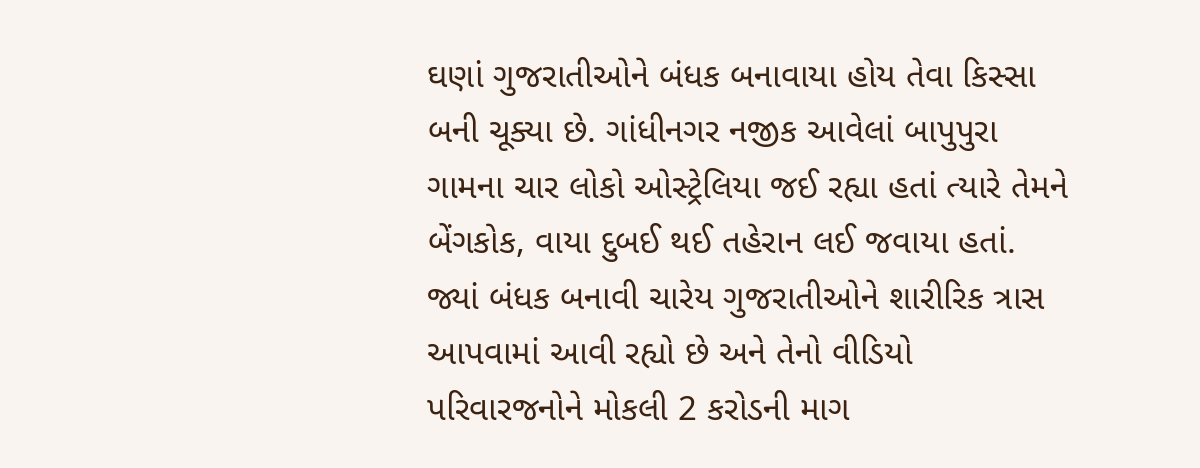ઘણાં ગુજરાતીઓને બંધક બનાવાયા હોય તેવા કિસ્સા બની ચૂક્યા છે. ગાંધીનગર નજીક આવેલાં બાપુપુરા ગામના ચાર લોકો ઓસ્ટ્રેલિયા જઈ રહ્યા હતાં ત્યારે તેમને બેંગકોક, વાયા દુબઈ થઈ તહેરાન લઈ જવાયા હતાં. જ્યાં બંધક બનાવી ચારેય ગુજરાતીઓને શારીરિક ત્રાસ આપવામાં આવી રહ્યો છે અને તેનો વીડિયો પરિવારજનોને મોકલી 2 કરોડની માગ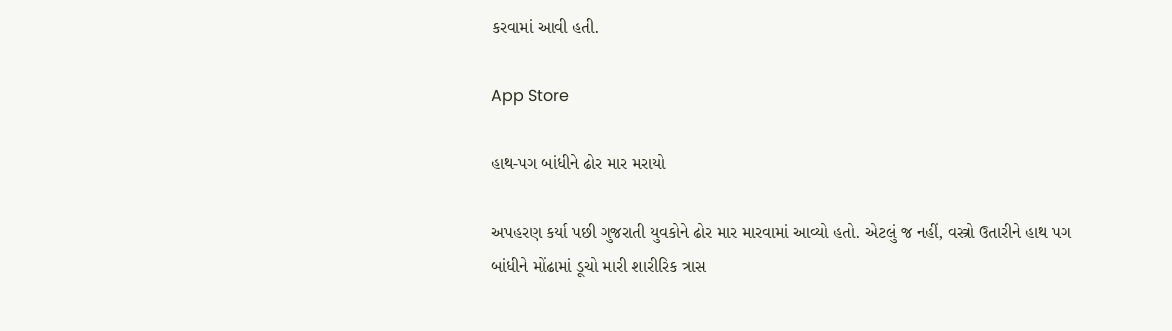કરવામાં આવી હતી.

App Store

હાથ-પગ બાંધીને ઢોર માર મરાયો

અપહરણ કર્યા પછી ગુજરાતી યુવકોને ઢોર માર મારવામાં આવ્યો હતો. એટલું જ નહીં, વસ્ત્રો ઉતારીને હાથ પગ બાંધીને મોંઢામાં ડૂચો મારી શારીરિક ત્રાસ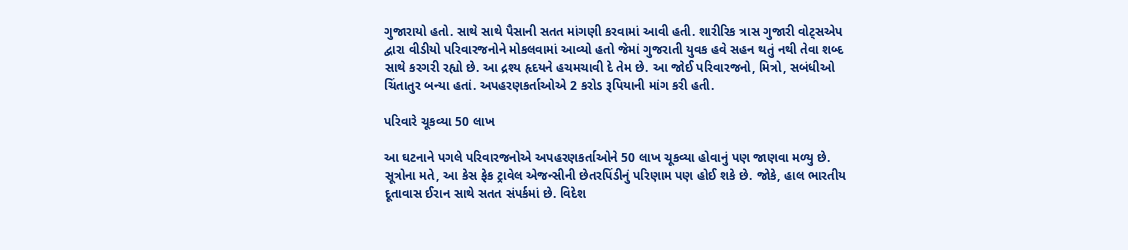ગુજારાયો હતો. સાથે સાથે પૈસાની સતત માંગણી કરવામાં આવી હતી. શારીરિક ત્રાસ ગુજારી વોટ્સએપ દ્વારા વીડીયો પરિવારજનોને મોકલવામાં આવ્યો હતો જેમાં ગુજરાતી યુવક હવે સહન થતું નથી તેવા શબ્દ સાથે કરગરી રહ્યો છે. આ દ્રશ્ય હૃદયને હચમચાવી દે તેમ છે. આ જોઈ પરિવારજનો, મિત્રો, સબંધીઓ ચિંતાતુર બન્યા હતાં. અપહરણકર્તાઓએ 2 કરોડ રૂપિયાની માંગ કરી હતી.

પરિવારે ચૂકવ્યા 50 લાખ

આ ઘટનાને પગલે પરિવારજનોએ અપહરણકર્તાઓને 50 લાખ ચૂકવ્યા હોવાનું પણ જાણવા મળ્યુ છે. સૂત્રોના મતે, આ કેસ ફેક ટ્રાવેલ એજન્સીની છેતરપિંડીનું પરિણામ પણ હોઈ શકે છે. જોકે, હાલ ભારતીય દૂતાવાસ ઈરાન સાથે સતત સંપર્કમાં છે. વિદેશ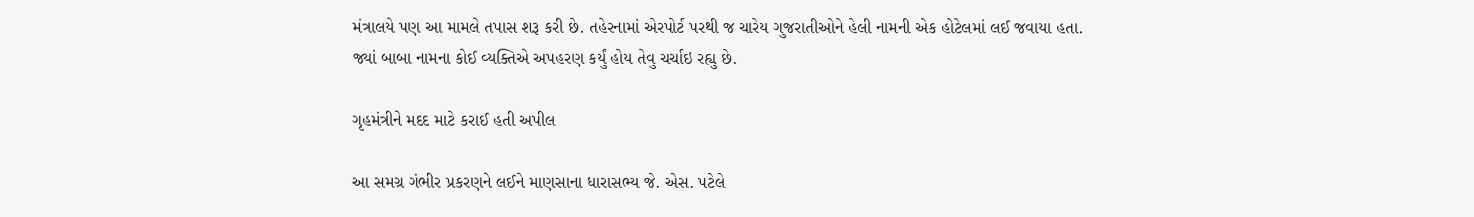મંત્રાલયે પણ આ મામલે તપાસ શરૂ કરી છે. તહેરનામાં એરપોર્ટ પરથી જ ચારેય ગુજરાતીઓને હેલી નામની એક હોટેલમાં લઈ જવાયા હતા. જ્યાં બાબા નામના કોઈ વ્યક્તિએ અપહરણ કર્યું હોય તેવુ ચર્ચાઇ રહ્યુ છે.

ગૃહમંત્રીને મદદ માટે કરાઈ હતી અપીલ

આ સમગ્ર ગંભીર પ્રકરણને લઈને માણસાના ધારાસભ્ય જે. એસ. પટેલે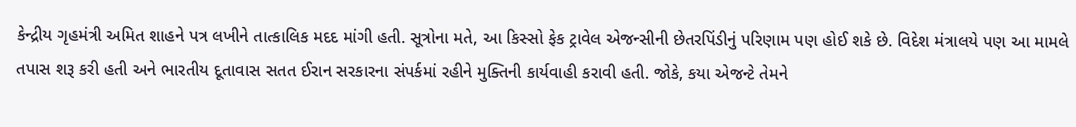કેન્દ્રીય ગૃહમંત્રી અમિત શાહને પત્ર લખીને તાત્કાલિક મદદ માંગી હતી. સૂત્રોના મતે, આ કિસ્સો ફેક ટ્રાવેલ એજન્સીની છેતરપિંડીનું પરિણામ પણ હોઈ શકે છે. વિદેશ મંત્રાલયે પણ આ મામલે તપાસ શરૂ કરી હતી અને ભારતીય દૂતાવાસ સતત ઈરાન સરકારના સંપર્કમાં રહીને મુક્તિની કાર્યવાહી કરાવી હતી. જોકે, કયા એજન્ટે તેમને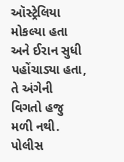ઑસ્ટ્રેલિયા મોકલ્યા હતા અને ઈરાન સુધી પહોંચાડ્યા હતા, તે અંગેની વિગતો હજુ મળી નથી. પોલીસ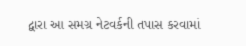દ્વારા આ સમગ્ર નેટવર્કની તપાસ કરવામાં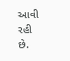આવી રહી છે.